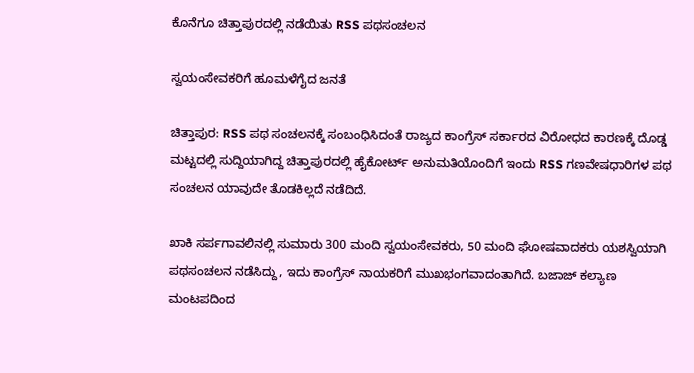ಕೊನೆಗೂ ಚಿತ್ತಾಪುರದಲ್ಲಿ ನಡೆಯಿತು RSS ಪಥಸಂಚಲನ

ಸ್ವಯಂಸೇವಕರಿಗೆ ಹೂಮಳೆಗೈದ ಜನತೆ

ಚಿತ್ತಾಪುರ: RSS ಪಥ ಸಂಚಲನಕ್ಕೆ ‌ಸಂಬಂಧಿಸಿದಂತೆ ರಾಜ್ಯದ ಕಾಂಗ್ರೆಸ್ ಸರ್ಕಾರದ ವಿರೋಧದ ಕಾರಣಕ್ಕೆ ದೊಡ್ಡ ಮಟ್ಟದಲ್ಲಿ ಸುದ್ದಿಯಾಗಿದ್ದ ಚಿತ್ತಾಪುರದಲ್ಲಿ ಹೈಕೋರ್ಟ್ ಅನುಮತಿಯೊಂದಿಗೆ ಇಂದು RSS ಗಣವೇಷಧಾರಿಗಳ ಪಥ ಸಂಚಲನ ಯಾವುದೇ ತೊಡಕಿಲ್ಲದೆ ನಡೆದಿದೆ.

ಖಾಕಿ ಸರ್ಪಗಾವಲಿನಲ್ಲಿ ಸುಮಾರು 300 ಮಂದಿ ಸ್ವಯಂಸೇವಕರು, 50 ಮಂದಿ ಘೋಷವಾದಕರು ಯಶಸ್ವಿಯಾಗಿ ಪಥಸಂಚಲನ ನಡೆಸಿದ್ದು, ಇದು ಕಾಂಗ್ರೆಸ್‌ ನಾಯಕರಿಗೆ ಮುಖಭಂಗವಾದಂತಾಗಿದೆ. ಬಜಾಜ್ ಕಲ್ಯಾಣ ಮಂಟಪದಿಂದ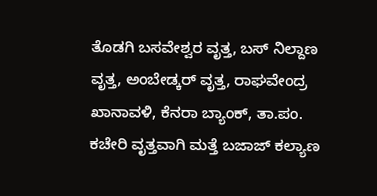ತೊಡಗಿ ಬಸವೇಶ್ವರ ವೃತ್ತ, ಬಸ್ ನಿಲ್ದಾಣ ವೃತ್ತ, ಅಂಬೇಡ್ಕರ್ ವೃತ್ತ, ರಾಘವೇಂದ್ರ ಖಾನಾವಳಿ, ಕೆನರಾ ಬ್ಯಾಂಕ್, ತಾ.ಪಂ. ಕಚೇರಿ ವೃತ್ತವಾಗಿ ಮತ್ತೆ ಬಜಾಜ್ ಕಲ್ಯಾಣ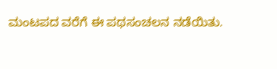ಮಂಟಪದ ವರೆಗೆ ಈ ಪಥಸಂಚಲನ ‌ನಡೆಯಿತು.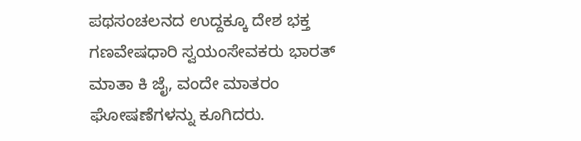ಪಥಸಂಚಲನದ ಉದ್ದಕ್ಕೂ ದೇಶ ಭಕ್ತ ಗಣವೇಷಧಾರಿ ಸ್ವಯಂಸೇವಕರು ಭಾರತ್ ಮಾತಾ ಕಿ ಜೈ, ವಂದೇ ಮಾತರಂ ಘೋಷಣೆಗಳನ್ನು ಕೂಗಿದರು.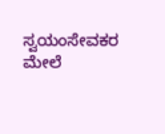ಸ್ವಯಂಸೇವಕರ ಮೇಲೆ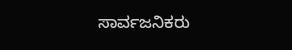ಸಾರ್ವಜನಿಕರು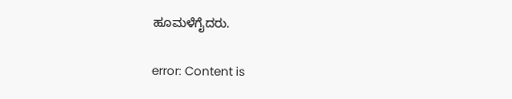ಹೂಮಳೆಗೈದರು.

error: Content is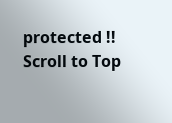protected !!
Scroll to Top